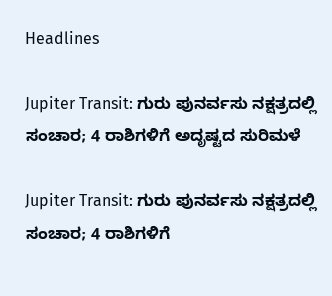Headlines

Jupiter Transit: ಗುರು ಪುನರ್ವಸು ನಕ್ಷತ್ರದಲ್ಲಿ ಸಂಚಾರ; 4 ರಾಶಿಗಳಿಗೆ ಅದೃಷ್ಟದ ಸುರಿಮಳೆ

Jupiter Transit: ಗುರು ಪುನರ್ವಸು ನಕ್ಷತ್ರದಲ್ಲಿ ಸಂಚಾರ; 4 ರಾಶಿಗಳಿಗೆ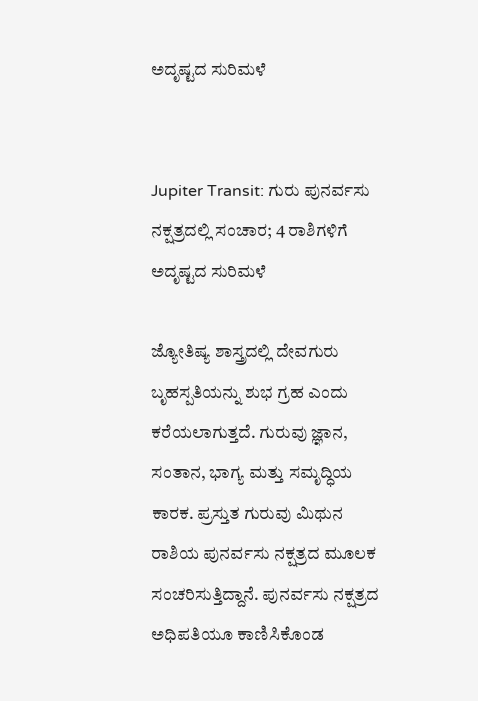ಅದೃಷ್ಟದ ಸುರಿಮಳೆ


Jupiter Transit: ಗುರು ಪುನರ್ವಸು ನಕ್ಷತ್ರದಲ್ಲಿ ಸಂಚಾರ; 4 ರಾಶಿಗಳಿಗೆ ಅದೃಷ್ಟದ ಸುರಿಮಳೆ

ಜ್ಯೋತಿಷ್ಯ ಶಾಸ್ತ್ರದಲ್ಲಿ ದೇವಗುರು ಬೃಹಸ್ಪತಿಯನ್ನು ಶುಭ ಗ್ರಹ ಎಂದು ಕರೆಯಲಾಗುತ್ತದೆ. ಗುರುವು ಜ್ಞಾನ, ಸಂತಾನ, ಭಾಗ್ಯ ಮತ್ತು ಸಮೃದ್ಧಿಯ ಕಾರಕ. ಪ್ರಸ್ತುತ ಗುರುವು ಮಿಥುನ ರಾಶಿಯ ಪುನರ್ವಸು ನಕ್ಷತ್ರದ ಮೂಲಕ ಸಂಚರಿಸುತ್ತಿದ್ದಾನೆ. ಪುನರ್ವಸು ನಕ್ಷತ್ರದ ಅಧಿಪತಿಯೂ ಕಾಣಿಸಿಕೊಂಡ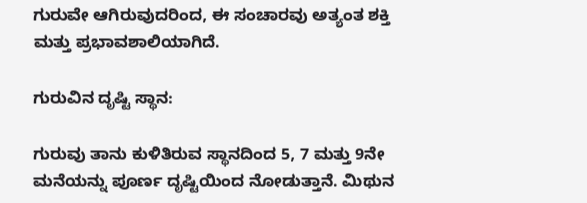ಗುರುವೇ ಆಗಿರುವುದರಿಂದ, ಈ ಸಂಚಾರವು ಅತ್ಯಂತ ಶಕ್ತಿ ಮತ್ತು ಪ್ರಭಾವಶಾಲಿಯಾಗಿದೆ.

ಗುರುವಿನ ದೃಷ್ಟಿ ಸ್ಥಾನ:

ಗುರುವು ತಾನು ಕುಳಿತಿರುವ ಸ್ಥಾನದಿಂದ 5, 7 ಮತ್ತು 9ನೇ ಮನೆಯನ್ನು ಪೂರ್ಣ ದೃಷ್ಟಿಯಿಂದ ನೋಡುತ್ತಾನೆ. ಮಿಥುನ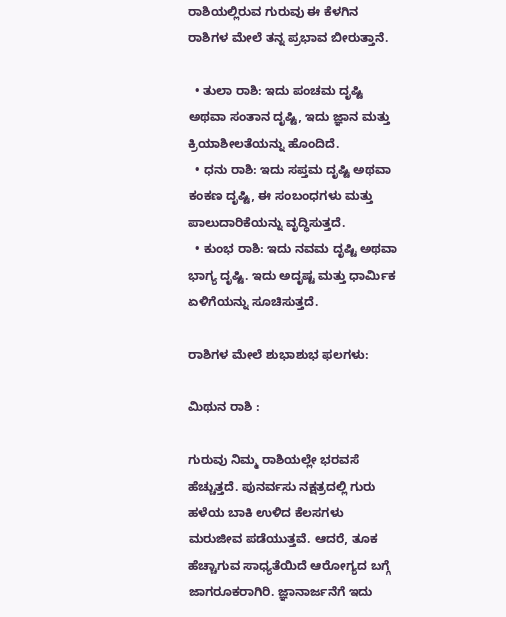ರಾಶಿಯಲ್ಲಿರುವ ಗುರುವು ಈ ಕೆಳಗಿನ ರಾಶಿಗಳ ಮೇಲೆ ತನ್ನ ಪ್ರಭಾವ ಬೀರುತ್ತಾನೆ.

  • ತುಲಾ ರಾಶಿ: ಇದು ಪಂಚಮ ದೃಷ್ಟಿ ಅಥವಾ ಸಂತಾನ ದೃಷ್ಟಿ, ಇದು ಜ್ಞಾನ ಮತ್ತು ಕ್ರಿಯಾಶೀಲತೆಯನ್ನು ಹೊಂದಿದೆ.
  • ಧನು ರಾಶಿ: ಇದು ಸಪ್ತಮ ದೃಷ್ಟಿ ಅಥವಾ ಕಂಕಣ ದೃಷ್ಟಿ, ಈ ಸಂಬಂಧಗಳು ಮತ್ತು ಪಾಲುದಾರಿಕೆಯನ್ನು ವೃದ್ಧಿಸುತ್ತದೆ.
  • ಕುಂಭ ರಾಶಿ: ಇದು ನವಮ ದೃಷ್ಟಿ ಅಥವಾ ಭಾಗ್ಯ ದೃಷ್ಟಿ. ಇದು ಅದೃಷ್ಟ ಮತ್ತು ಧಾರ್ಮಿಕ ಏಳಿಗೆಯನ್ನು ಸೂಚಿಸುತ್ತದೆ.

ರಾಶಿಗಳ ಮೇಲೆ ಶುಭಾಶುಭ ಫಲಗಳು:

ಮಿಥುನ ರಾಶಿ :

ಗುರುವು ನಿಮ್ಮ ರಾಶಿಯಲ್ಲೇ ಭರವಸೆ ಹೆಚ್ಚುತ್ತದೆ. ಪುನರ್ವಸು ನಕ್ಷತ್ರದಲ್ಲಿ ಗುರು ಹಳೆಯ ಬಾಕಿ ಉಳಿದ ಕೆಲಸಗಳು ಮರುಜೀವ ಪಡೆಯುತ್ತವೆ. ಆದರೆ, ತೂಕ ಹೆಚ್ಚಾಗುವ ಸಾಧ್ಯತೆಯಿದೆ ಆರೋಗ್ಯದ ಬಗ್ಗೆ ಜಾಗರೂಕರಾಗಿರಿ. ಜ್ಞಾನಾರ್ಜನೆಗೆ ಇದು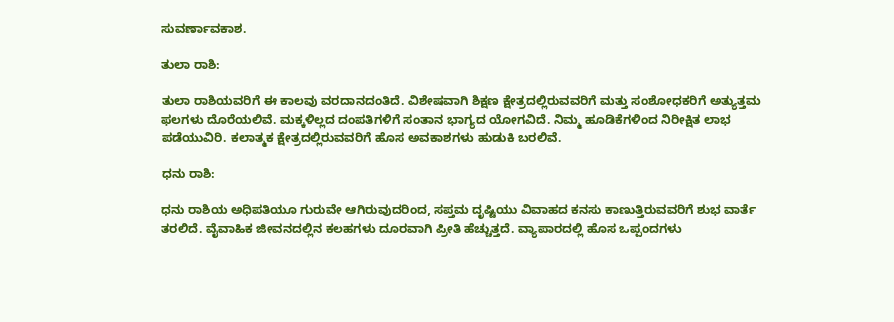ಸುವರ್ಣಾವಕಾಶ.

ತುಲಾ ರಾಶಿ:

ತುಲಾ ರಾಶಿಯವರಿಗೆ ಈ ಕಾಲವು ವರದಾನದಂತಿದೆ. ವಿಶೇಷವಾಗಿ ಶಿಕ್ಷಣ ಕ್ಷೇತ್ರದಲ್ಲಿರುವವರಿಗೆ ಮತ್ತು ಸಂಶೋಧಕರಿಗೆ ಅತ್ಯುತ್ತಮ ಫಲಗಳು ದೊರೆಯಲಿವೆ. ಮಕ್ಕಳಿಲ್ಲದ ದಂಪತಿಗಳಿಗೆ ಸಂತಾನ ಭಾಗ್ಯದ ಯೋಗವಿದೆ. ನಿಮ್ಮ ಹೂಡಿಕೆಗಳಿಂದ ನಿರೀಕ್ಷಿತ ಲಾಭ ಪಡೆಯುವಿರಿ. ಕಲಾತ್ಮಕ ಕ್ಷೇತ್ರದಲ್ಲಿರುವವರಿಗೆ ಹೊಸ ಅವಕಾಶಗಳು ಹುಡುಕಿ ಬರಲಿವೆ.

ಧನು ರಾಶಿ:

ಧನು ರಾಶಿಯ ಅಧಿಪತಿಯೂ ಗುರುವೇ ಆಗಿರುವುದರಿಂದ, ಸಪ್ತಮ ದೃಷ್ಟಿಯು ವಿವಾಹದ ಕನಸು ಕಾಣುತ್ತಿರುವವರಿಗೆ ಶುಭ ವಾರ್ತೆ ತರಲಿದೆ. ವೈವಾಹಿಕ ಜೀವನದಲ್ಲಿನ ಕಲಹಗಳು ದೂರವಾಗಿ ಪ್ರೀತಿ ಹೆಚ್ಚುತ್ತದೆ. ವ್ಯಾಪಾರದಲ್ಲಿ ಹೊಸ ಒಪ್ಪಂದಗಳು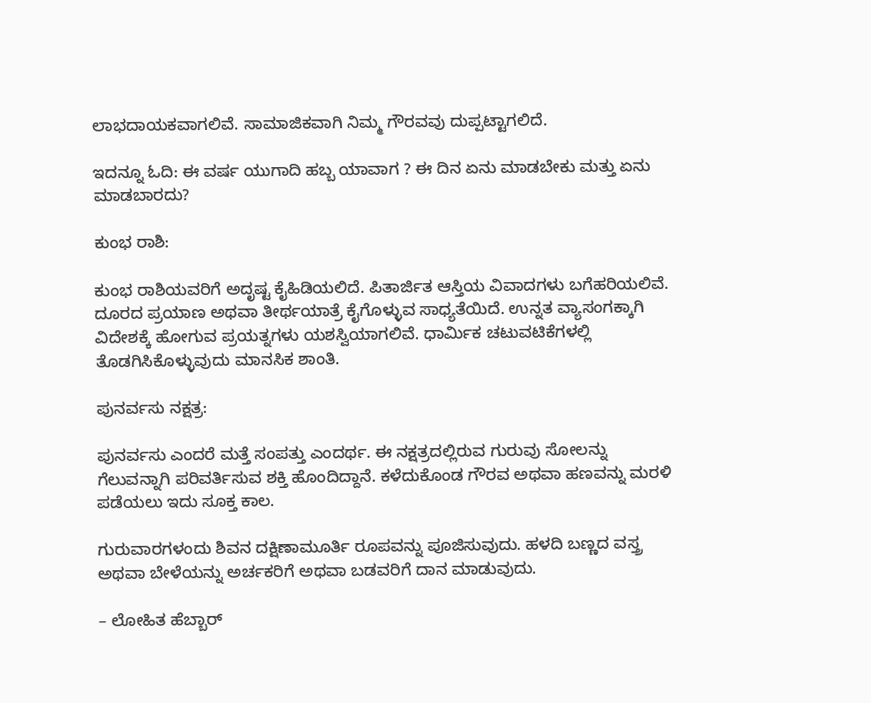ಲಾಭದಾಯಕವಾಗಲಿವೆ. ಸಾಮಾಜಿಕವಾಗಿ ನಿಮ್ಮ ಗೌರವವು ದುಪ್ಪಟ್ಟಾಗಲಿದೆ.

ಇದನ್ನೂ ಓದಿ: ಈ ವರ್ಷ ಯುಗಾದಿ ಹಬ್ಬ ಯಾವಾಗ ? ಈ ದಿನ ಏನು ಮಾಡಬೇಕು ಮತ್ತು ಏನು ಮಾಡಬಾರದು?

ಕುಂಭ ರಾಶಿ:

ಕುಂಭ ರಾಶಿಯವರಿಗೆ ಅದೃಷ್ಟ ಕೈಹಿಡಿಯಲಿದೆ. ಪಿತಾರ್ಜಿತ ಆಸ್ತಿಯ ವಿವಾದಗಳು ಬಗೆಹರಿಯಲಿವೆ. ದೂರದ ಪ್ರಯಾಣ ಅಥವಾ ತೀರ್ಥಯಾತ್ರೆ ಕೈಗೊಳ್ಳುವ ಸಾಧ್ಯತೆಯಿದೆ. ಉನ್ನತ ವ್ಯಾಸಂಗಕ್ಕಾಗಿ ವಿದೇಶಕ್ಕೆ ಹೋಗುವ ಪ್ರಯತ್ನಗಳು ಯಶಸ್ವಿಯಾಗಲಿವೆ. ಧಾರ್ಮಿಕ ಚಟುವಟಿಕೆಗಳಲ್ಲಿ ತೊಡಗಿಸಿಕೊಳ್ಳುವುದು ಮಾನಸಿಕ ಶಾಂತಿ.

ಪುನರ್ವಸು ನಕ್ಷತ್ರ:

ಪುನರ್ವಸು ಎಂದರೆ ಮತ್ತೆ ಸಂಪತ್ತು ಎಂದರ್ಥ. ಈ ನಕ್ಷತ್ರದಲ್ಲಿರುವ ಗುರುವು ಸೋಲನ್ನು ಗೆಲುವನ್ನಾಗಿ ಪರಿವರ್ತಿಸುವ ಶಕ್ತಿ ಹೊಂದಿದ್ದಾನೆ. ಕಳೆದುಕೊಂಡ ಗೌರವ ಅಥವಾ ಹಣವನ್ನು ಮರಳಿ ಪಡೆಯಲು ಇದು ಸೂಕ್ತ ಕಾಲ.

ಗುರುವಾರಗಳಂದು ಶಿವನ ದಕ್ಷಿಣಾಮೂರ್ತಿ ರೂಪವನ್ನು ಪೂಜಿಸುವುದು. ಹಳದಿ ಬಣ್ಣದ ವಸ್ತ್ರ ಅಥವಾ ಬೇಳೆಯನ್ನು ಅರ್ಚಕರಿಗೆ ಅಥವಾ ಬಡವರಿಗೆ ದಾನ ಮಾಡುವುದು.

– ಲೋಹಿತ ಹೆಬ್ಬಾರ್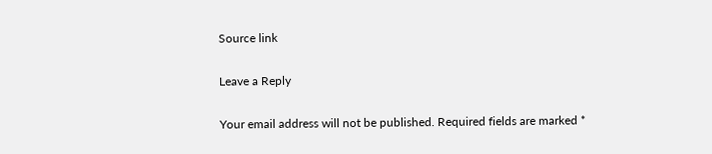Source link

Leave a Reply

Your email address will not be published. Required fields are marked *